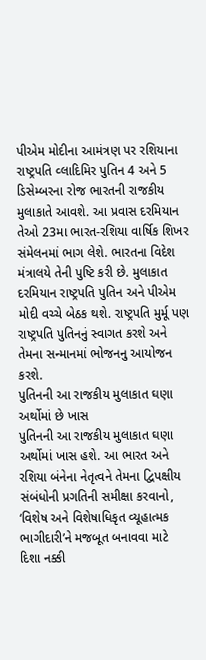પીએમ મોદીના આમંત્રણ પર રશિયાના રાષ્ટ્રપતિ વ્લાદિમિર પુતિન 4 અને 5 ડિસેમ્બરના રોજ ભારતની રાજકીય મુલાકાતે આવશે. આ પ્રવાસ દરમિયાન તેઓ 23મા ભારત-રશિયા વાર્ષિક શિખર સંમેલનમાં ભાગ લેશે. ભારતના વિદેશ મંત્રાલયે તેની પુષ્ટિ કરી છે. મુલાકાત દરમિયાન રાષ્ટ્રપતિ પુતિન અને પીએમ મોદી વચ્ચે બેઠક થશે. રાષ્ટ્રપતિ મુર્મૂ પણ રાષ્ટ્રપતિ પુતિનનું સ્વાગત કરશે અને તેમના સન્માનમાં ભોજનનુ આયોજન કરશે.
પુતિનની આ રાજકીય મુલાકાત ઘણા અર્થોમાં છે ખાસ
પુતિનની આ રાજકીય મુલાકાત ઘણા અર્થોમાં ખાસ હશે. આ ભારત અને રશિયા બંનેના નેતૃત્વને તેમના દ્વિપક્ષીય સંબંધોની પ્રગતિની સમીક્ષા કરવાનો, ‘વિશેષ અને વિશેષાધિકૃત વ્યૂહાત્મક ભાગીદારી’ને મજબૂત બનાવવા માટે દિશા નક્કી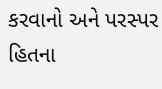કરવાનો અને પરસ્પર હિતના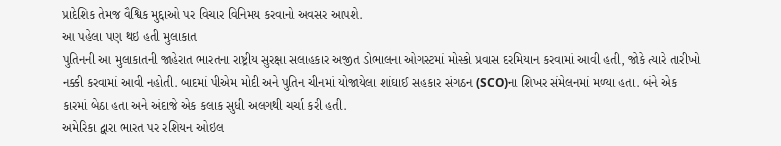પ્રાદેશિક તેમજ વૈશ્વિક મુદ્દાઓ પર વિચાર વિનિમય કરવાનો અવસર આપશે.
આ પહેલા પણ થઇ હતી મુલાકાત
પુતિનની આ મુલાકાતની જાહેરાત ભારતના રાષ્ટ્રીય સુરક્ષા સલાહકાર અજીત ડોભાલના ઓગસ્ટમાં મોસ્કો પ્રવાસ દરમિયાન કરવામાં આવી હતી, જોકે ત્યારે તારીખો નક્કી કરવામાં આવી નહોતી. બાદમાં પીએમ મોદી અને પુતિન ચીનમાં યોજાયેલા શાંઘાઈ સહકાર સંગઠન (SCO)ના શિખર સંમેલનમાં મળ્યા હતા. બંને એક કારમાં બેઠા હતા અને અંદાજે એક કલાક સુધી અલગથી ચર્ચા કરી હતી.
અમેરિકા દ્વારા ભારત પર રશિયન ઓઇલ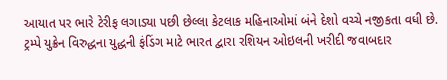આયાત પર ભારે ટેરીફ લગાડ્યા પછી છેલ્લા કેટલાક મહિનાઓમાં બંને દેશો વચ્ચે નજીકતા વધી છે. ટ્રમ્પે યુક્રેન વિરુદ્ધના યુદ્ધની ફંડિંગ માટે ભારત દ્વારા રશિયન ઓઇલની ખરીદી જવાબદાર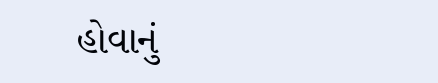હોવાનું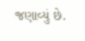જણાવ્યું છે.